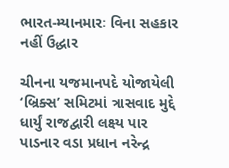ભારત-મ્યાનમારઃ વિના સહકાર નહીં ઉદ્ધાર

ચીનના યજમાનપદે યોજાયેલી ‘બ્રિક્સ’ સમિટમાં ત્રાસવાદ મુદ્દે ધાર્યું રાજદ્વારી લક્ષ્ય પાર પાડનાર વડા પ્રધાન નરેન્દ્ર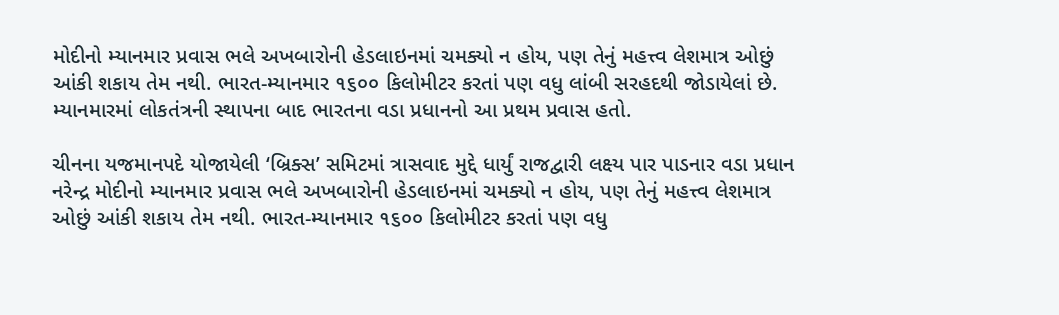મોદીનો મ્યાનમાર પ્રવાસ ભલે અખબારોની હેડલાઇનમાં ચમક્યો ન હોય, પણ તેનું મહત્ત્વ લેશમાત્ર ઓછું આંકી શકાય તેમ નથી. ભારત-મ્યાનમાર ૧૬૦૦ કિલોમીટર કરતાં પણ વધુ લાંબી સરહદથી જોડાયેલાં છે. મ્યાનમારમાં લોકતંત્રની સ્થાપના બાદ ભારતના વડા પ્રધાનનો આ પ્રથમ પ્રવાસ હતો.

ચીનના યજમાનપદે યોજાયેલી ‘બ્રિક્સ’ સમિટમાં ત્રાસવાદ મુદ્દે ધાર્યું રાજદ્વારી લક્ષ્ય પાર પાડનાર વડા પ્રધાન નરેન્દ્ર મોદીનો મ્યાનમાર પ્રવાસ ભલે અખબારોની હેડલાઇનમાં ચમક્યો ન હોય, પણ તેનું મહત્ત્વ લેશમાત્ર ઓછું આંકી શકાય તેમ નથી. ભારત-મ્યાનમાર ૧૬૦૦ કિલોમીટર કરતાં પણ વધુ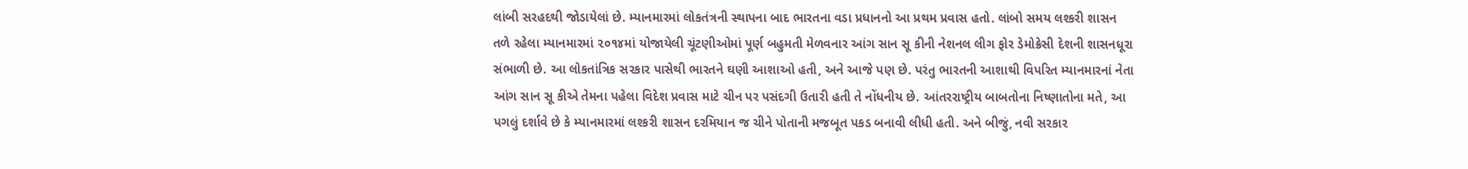લાંબી સરહદથી જોડાયેલાં છે. મ્યાનમારમાં લોકતંત્રની સ્થાપના બાદ ભારતના વડા પ્રધાનનો આ પ્રથમ પ્રવાસ હતો. લાંબો સમય લશ્કરી શાસન તળે રહેલા મ્યાનમારમાં ૨૦૧૪માં યોજાયેલી ચૂંટણીઓમાં પૂર્ણ બહુમતી મેળવનાર આંગ સાન સૂ કીની નેશનલ લીગ ફોર ડેમોક્રેસી દેશની શાસનધૂરા સંભાળી છે. આ લોકતાંત્રિક સરકાર પાસેથી ભારતને ઘણી આશાઓ હતી, અને આજે પણ છે. પરંતુ ભારતની આશાથી વિપરિત મ્યાનમારનાં નેતા આંગ સાન સૂ કીએ તેમના પહેલા વિદેશ પ્રવાસ માટે ચીન પર પસંદગી ઉતારી હતી તે નોંધનીય છે. આંતરરાષ્ટ્રીય બાબતોના નિષ્ણાતોના મતે, આ પગલું દર્શાવે છે કે મ્યાનમારમાં લશ્કરી શાસન દરમિયાન જ ચીને પોતાની મજબૂત પકડ બનાવી લીધી હતી. અને બીજું, નવી સરકાર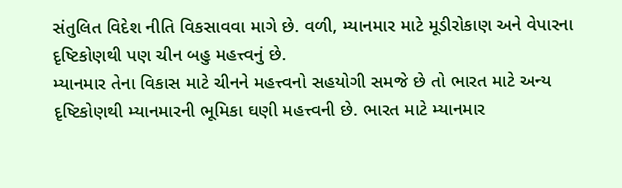સંતુલિત વિદેશ નીતિ વિકસાવવા માગે છે. વળી, મ્યાનમાર માટે મૂડીરોકાણ અને વેપારના દૃષ્ટિકોણથી પણ ચીન બહુ મહત્ત્વનું છે.
મ્યાનમાર તેના વિકાસ માટે ચીનને મહત્ત્વનો સહયોગી સમજે છે તો ભારત માટે અન્ય દૃષ્ટિકોણથી મ્યાનમારની ભૂમિકા ઘણી મહત્ત્વની છે. ભારત માટે મ્યાનમાર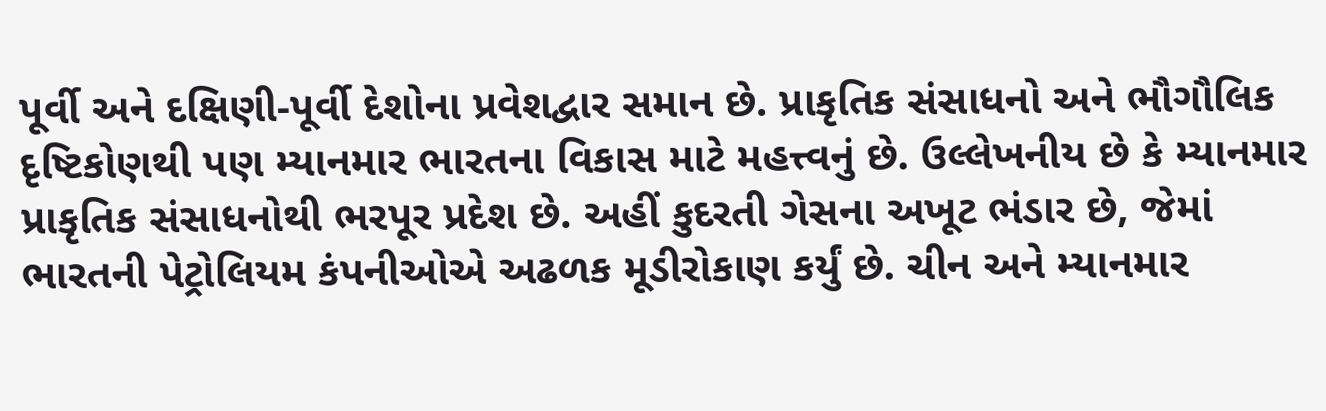પૂર્વી અને દક્ષિણી-પૂર્વી દેશોના પ્રવેશદ્વાર સમાન છે. પ્રાકૃતિક સંસાધનો અને ભૌગૌલિક દૃષ્ટિકોણથી પણ મ્યાનમાર ભારતના વિકાસ માટે મહત્ત્વનું છે. ઉલ્લેખનીય છે કે મ્યાનમાર પ્રાકૃતિક સંસાધનોથી ભરપૂર પ્રદેશ છે. અહીં કુદરતી ગેસના અખૂટ ભંડાર છે, જેમાં ભારતની પેટ્રોલિયમ કંપનીઓએ અઢળક મૂડીરોકાણ કર્યું છે. ચીન અને મ્યાનમાર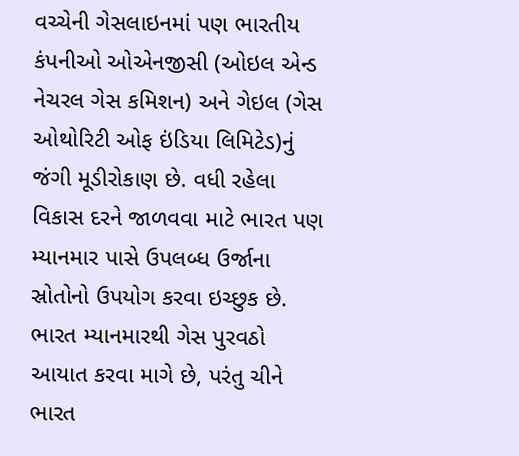વચ્ચેની ગેસલાઇનમાં પણ ભારતીય કંપનીઓ ઓએનજીસી (ઓઇલ એન્ડ નેચરલ ગેસ કમિશન) અને ગેઇલ (ગેસ ઓથોરિટી ઓફ ઇંડિયા લિમિટેડ)નું જંગી મૂડીરોકાણ છે. વધી રહેલા વિકાસ દરને જાળવવા માટે ભારત પણ મ્યાનમાર પાસે ઉપલબ્ધ ઉર્જાના સ્રોતોનો ઉપયોગ કરવા ઇચ્છુક છે. ભારત મ્યાનમારથી ગેસ પુરવઠો આયાત કરવા માગે છે, પરંતુ ચીને ભારત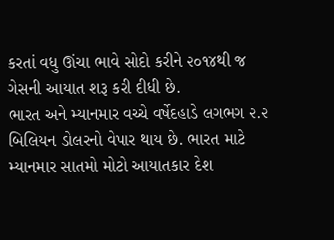કરતાં વધુ ઊંચા ભાવે સોદો કરીને ૨૦૧૪થી જ ગેસની આયાત શરૂ કરી દીધી છે.
ભારત અને મ્યાનમાર વચ્ચે વર્ષેદહાડે લગભગ ૨.૨ બિલિયન ડોલરનો વેપાર થાય છે. ભારત માટે મ્યાનમાર સાતમો મોટો આયાતકાર દેશ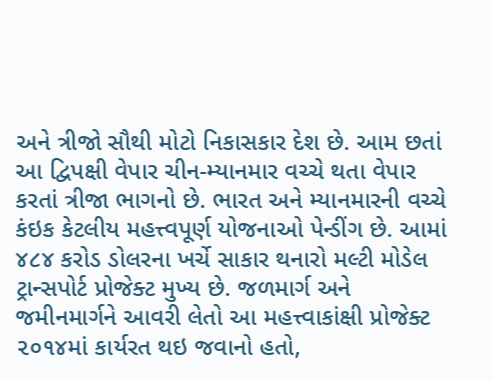અને ત્રીજો સૌથી મોટો નિકાસકાર દેશ છે. આમ છતાં આ દ્વિપક્ષી વેપાર ચીન-મ્યાનમાર વચ્ચે થતા વેપાર કરતાં ત્રીજા ભાગનો છે. ભારત અને મ્યાનમારની વચ્ચે કંઇક કેટલીય મહત્ત્વપૂર્ણ યોજનાઓ પેન્ડીંગ છે. આમાં ૪૮૪ કરોડ ડોલરના ખર્ચે સાકાર થનારો મલ્ટી મોડેલ ટ્રાન્સપોર્ટ પ્રોજેક્ટ મુખ્ય છે. જળમાર્ગ અને જમીનમાર્ગને આવરી લેતો આ મહત્ત્વાકાંક્ષી પ્રોજેક્ટ ૨૦૧૪માં કાર્યરત થઇ જવાનો હતો,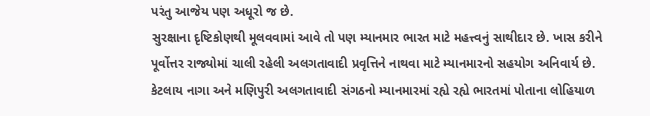પરંતુ આજેય પણ અધૂરો જ છે.
સુરક્ષાના દૃષ્ટિકોણથી મૂલવવામાં આવે તો પણ મ્યાનમાર ભારત માટે મહત્ત્વનું સાથીદાર છે. ખાસ કરીને પૂર્વોત્તર રાજ્યોમાં ચાલી રહેલી અલગતાવાદી પ્રવૃત્તિને નાથવા માટે મ્યાનમારનો સહયોગ અનિવાર્ય છે. કેટલાય નાગા અને મણિપુરી અલગતાવાદી સંગઠનો મ્યાનમારમાં રહ્યે રહ્યે ભારતમાં પોતાના લોહિયાળ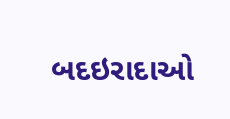બદઇરાદાઓ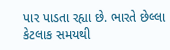પાર પાડતા રહ્યા છે. ભારતે છેલ્લા કેટલાક સમયથી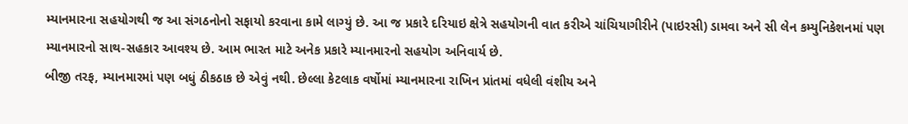મ્યાનમારના સહયોગથી જ આ સંગઠનોનો સફાયો કરવાના કામે લાગ્યું છે. આ જ પ્રકારે દરિયાઇ ક્ષેત્રે સહયોગની વાત કરીએ ચાંચિયાગીરીને (પાઇરસી) ડામવા અને સી લેન કમ્યુનિકેશનમાં પણ મ્યાનમારનો સાથ-સહકાર આવશ્ય છે. આમ ભારત માટે અનેક પ્રકારે મ્યાનમારનો સહયોગ અનિવાર્ય છે.
બીજી તરફ, મ્યાનમારમાં પણ બધું ઠીકઠાક છે એવું નથી. છેલ્લા કેટલાક વર્ષોમાં મ્યાનમારના રાખિન પ્રાંતમાં વધેલી વંશીય અને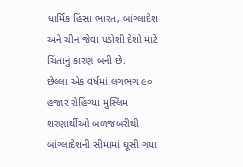ધાર્મિક હિંસા ભારત, બાંગ્લાદેશ અને ચીન જેવા પડોશી દેશો માટે ચિંતાનું કારણ બની છે.
છેલ્લા એક વર્ષમાં લગભગ ૯૦ હજાર રોહિંગ્યા મુસ્લિમ શરણાર્થીઓ બળજબરીથી બાંગ્લાદેશની સીમામાં ઘૂસી ગયા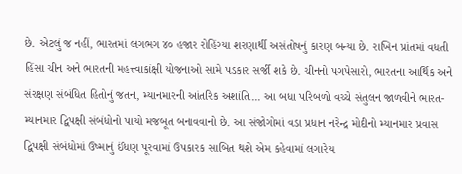છે. એટલું જ નહીં, ભારતમાં લગભગ ૪૦ હજાર રોહિંગ્યા શરણાર્થી અસંતોષનું કારણ બન્યા છે. રાખિન પ્રાંતમાં વધતી હિંસા ચીન અને ભારતની મહત્ત્વાકાંક્ષી યોજનાઓ સામે પડકાર સર્જી શકે છે. ચીનનો પગપેસારો, ભારતના આર્થિક અને સંરક્ષણ સંબંધિત હિતોનું જતન, મ્યાનમારની આંતરિક અશાંતિ... આ બધા પરિબળો વચ્ચે સંતુલન જાળવીને ભારત-મ્યાનમાર દ્વિપક્ષી સંબંધોનો પાયો મજબૂત બનાવવાનો છે. આ સંજોગોમાં વડા પ્રધાન નરેન્દ્ર મોદીનો મ્યાનમાર પ્રવાસ દ્વિપક્ષી સંબંધોમાં ઉષ્માનું ઈંધણ પૂરવામાં ઉપકારક સાબિત થશે એમ કહેવામાં લગારેય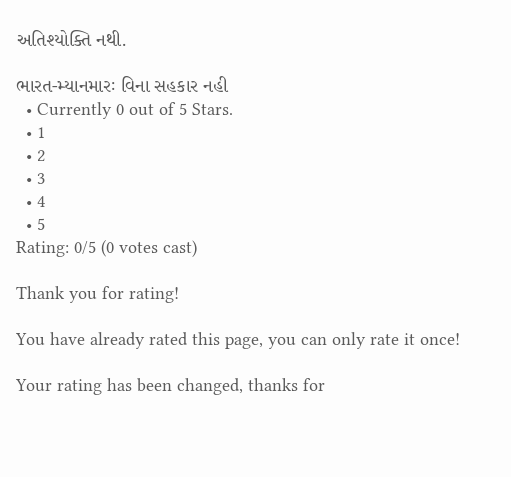અતિશ્યોક્તિ નથી.

ભારત-મ્યાનમારઃ વિના સહકાર નહી
  • Currently 0 out of 5 Stars.
  • 1
  • 2
  • 3
  • 4
  • 5
Rating: 0/5 (0 votes cast)

Thank you for rating!

You have already rated this page, you can only rate it once!

Your rating has been changed, thanks for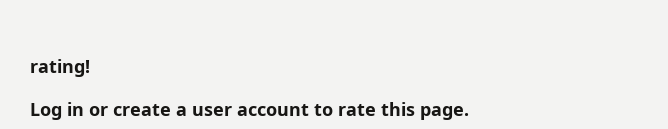rating!

Log in or create a user account to rate this page.